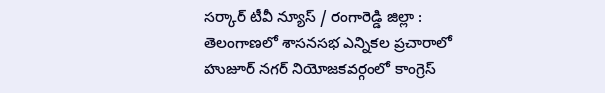సర్కార్ టీవీ న్యూస్ / రంగారెడ్డి జిల్లా : తెలంగాణలో శాసనసభ ఎన్నికల ప్రచారాలో హుజూర్ నగర్ నియోజకవర్గంలో కాంగ్రెస్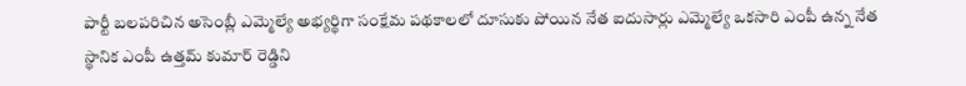పార్టీ బలపరిచిన అసెంబ్లీ ఎమ్మెల్యే అభ్యర్థిగా సంక్షేమ పథకాలలో దూసుకు పోయిన నేత ఐదుసార్లు ఎమ్మెల్యే ఒకసారి ఎంపీ ఉన్న నేత స్థానిక ఎంపీ ఉత్తమ్ కుమార్ రెడ్డిని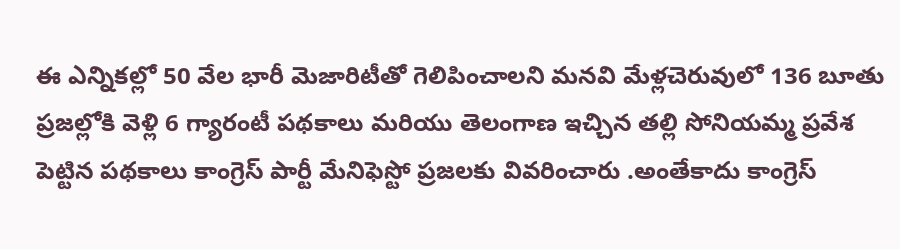ఈ ఎన్నికల్లో 50 వేల భారీ మెజారిటీతో గెలిపించాలని మనవి మేళ్లచెరువులో 136 బూతు ప్రజల్లోకి వెళ్లి 6 గ్యారంటీ పథకాలు మరియు తెలంగాణ ఇచ్చిన తల్లి సోనియమ్మ ప్రవేశ పెట్టిన పథకాలు కాంగ్రెస్ పార్టీ మేనిఫెస్టో ప్రజలకు వివరించారు .అంతేకాదు కాంగ్రెస్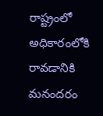రాష్ట్రంలో అధికారంలోకి రావడానికి మనందరం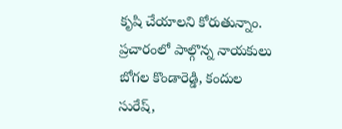కృషి చేయాలని కోరుతున్నాం. ప్రచారంలో పాల్గొన్న నాయకులు బోగల కొండారెడ్డి, కందుల సురేష్,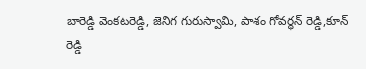బారెడ్డి వెంకటరెడ్డి, జెనిగ గురుస్వామి, పాశం గోవర్ధన్ రెడ్డి,కూన్ రెడ్డి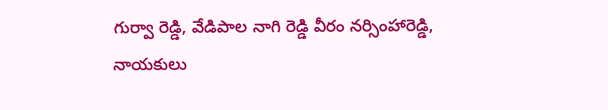గుర్వా రెడ్డి, వేడిపాల నాగి రెడ్డి వీరం నర్సింహారెడ్డి, నాయకులు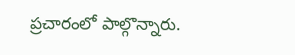ప్రచారంలో పాల్గొన్నారు.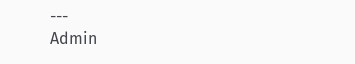---
Admin